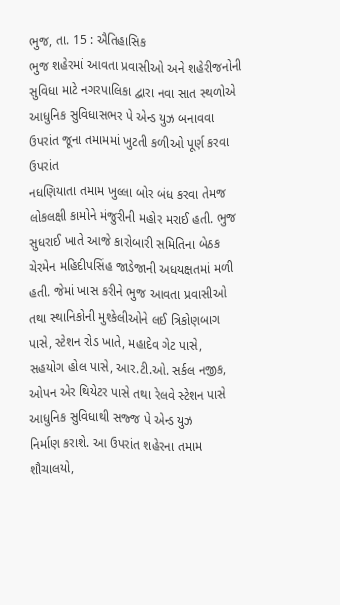ભુજ, તા. 15 : ઐતિહાસિક
ભુજ શહેરમાં આવતા પ્રવાસીઓ અને શહેરીજનોની સુવિધા માટે નગરપાલિકા દ્વારા નવા સાત સ્થળોએ
આધુનિક સુવિધાસભર પે એન્ડ યુઝ બનાવવા ઉપરાંત જૂના તમામમાં ખુટતી કળીઓ પૂર્ણ કરવા ઉપરાંત
નધણિયાતા તમામ ખુલ્લા બોર બંધ કરવા તેમજ લોકલક્ષી કામોને મંજુરીની મહોર મરાઈ હતી. ભુજ
સુધરાઈ ખાતે આજે કારોબારી સમિતિના બેઠક ચેરમેન મહિદીપસિંહ જાડેજાની અધયક્ષતમાં મળી
હતી. જેમાં ખાસ કરીને ભુજ આવતા પ્રવાસીઓ તથા સ્થાનિકોની મુશ્કેલીઓને લઈ ત્રિકોણબાગ
પાસે, સ્ટેશન રોડ ખાતે, મહાદેવ ગેટ પાસે,
સહયોગ હોલ પાસે, આર.ટી.ઓ. સર્કલ નજીક, ઓપન એર થિયેટર પાસે તથા રેલવે સ્ટેશન પાસે આધુનિક સુવિધાથી સજ્જ પે એન્ડ યુઝ
નિર્માણ કરાશે. આ ઉપરાંત શહેરના તમામ શૌચાલયો,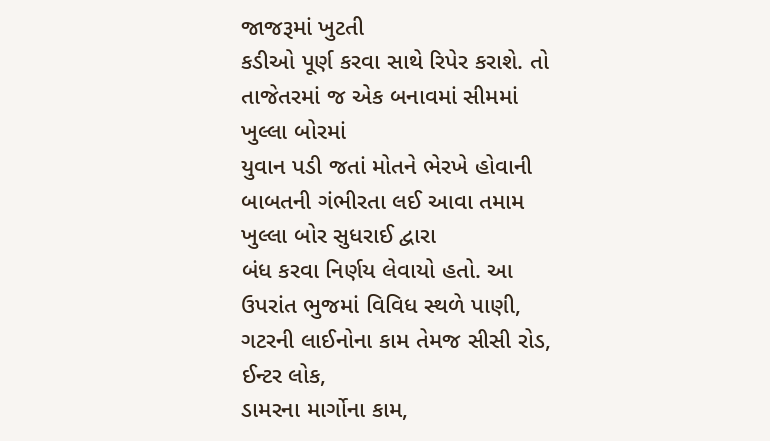જાજરૂમાં ખુટતી
કડીઓ પૂર્ણ કરવા સાથે રિપેર કરાશે. તો તાજેતરમાં જ એક બનાવમાં સીમમાં ખુલ્લા બોરમાં
યુવાન પડી જતાં મોતને ભેરખે હોવાની બાબતની ગંભીરતા લઈ આવા તમામ ખુલ્લા બોર સુધરાઈ દ્વારા
બંધ કરવા નિર્ણય લેવાયો હતો. આ ઉપરાંત ભુજમાં વિવિધ સ્થળે પાણી, ગટરની લાઈનોના કામ તેમજ સીસી રોડ, ઈન્ટર લોક,
ડામરના માર્ગોના કામ,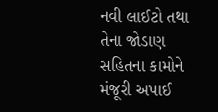નવી લાઈટો તથા તેના જોડાણ
સહિતના કામોને મંજૂરી અપાઈ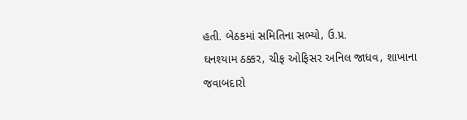હતી. બેઠકમાં સમિતિના સભ્યો, ઉ.પ્ર.
ઘનશ્યામ ઠક્કર, ચીફ ઓફિસર અનિલ જાધવ, શાખાના
જવાબદારો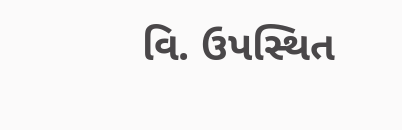વિ. ઉપસ્થિત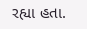રહ્યા હતા.